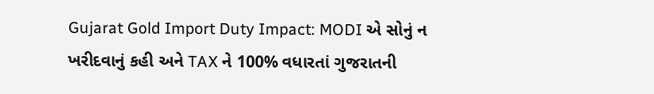Gujarat Gold Import Duty Impact: MODI એ સોનું ન ખરીદવાનું કહી અને TAX ને 100% વધારતાં ગુજરાતની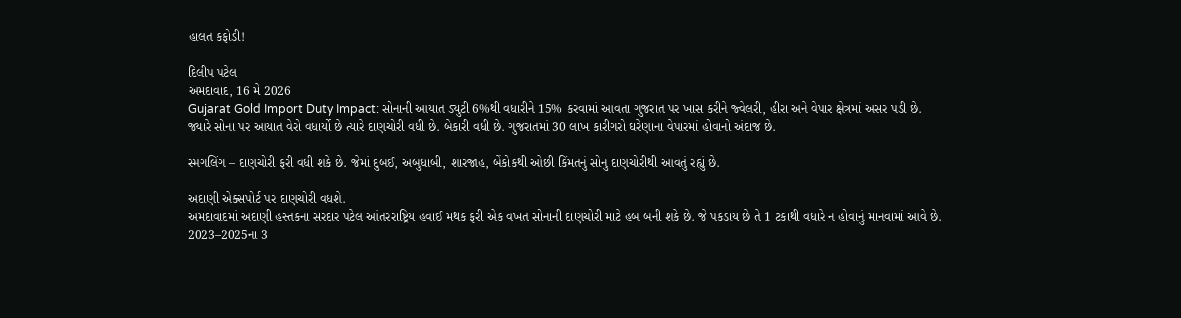હાલત કફોડી!

દિલીપ પટેલ
અમદાવાદ, 16 મે 2026
Gujarat Gold Import Duty Impact: સોનાની આયાત ડ્યુટી 6%થી વધારીને 15% કરવામાં આવતા ગુજરાત પર ખાસ કરીને જ્વેલરી, હીરા અને વેપાર ક્ષેત્રમાં અસર પડી છે.
જ્યારે સોના પર આયાત વેરો વધાર્યો છે ત્યારે દાણચોરી વધી છે. બેકારી વધી છે. ગુજરાતમાં 30 લાખ કારીગરો ઘરેણાના વેપારમાં હોવાનો અંદાજ છે.

સ્મગલિંગ – દાણચોરી ફરી વધી શકે છે. જેમાં દુબઈ, અબુધાબી, શારજાહ, બેંકોકથી ઓછી કિંમતનું સોનુ દાણચોરીથી આવતું રહ્યું છે.

અદાણી એક્સપોર્ટ પર દાણચોરી વધશે.
અમદાવાદમાં અદાણી હસ્તકના સરદાર પટેલ આંતરરાષ્ટ્રિય હવાઈ મથક ફરી એક વખત સોનાની દાણચોરી માટે હબ બની શકે છે. જે પકડાય છે તે 1 ટકાથી વધારે ન હોવાનું માનવામાં આવે છે.
2023–2025ના 3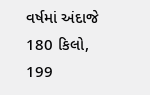વર્ષમાં અંદાજે 180 કિલો, 199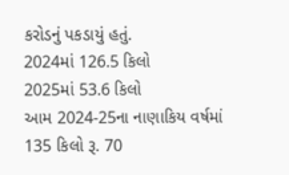કરોડનું પકડાયું હતું.
2024માં 126.5 કિલો
2025માં 53.6 કિલો
આમ 2024-25ના નાણાકિય વર્ષમાં 135 કિલો રૂ. 70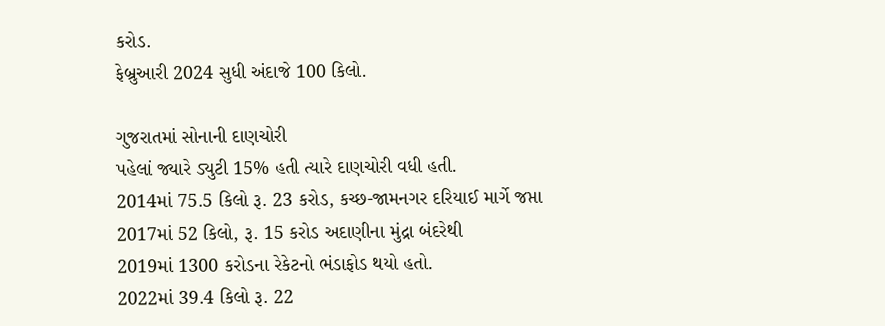કરોડ.
ફેબ્રુઆરી 2024 સુધી અંદાજે 100 કિલો.

ગુજરાતમાં સોનાની દાણચોરી
પહેલાં જ્યારે ડ્યુટી 15% હતી ત્યારે દાણચોરી વધી હતી.
2014માં 75.5 કિલો રૂ. 23 કરોડ, કચ્છ-જામનગર દરિયાઈ માર્ગે જપ્તા
2017માં 52 કિલો, રૂ. 15 કરોડ અદાણીના મુંદ્રા બંદરેથી
2019માં 1300 કરોડના રેકેટનો ભંડાફોડ થયો હતો.
2022માં 39.4 કિલો રૂ. 22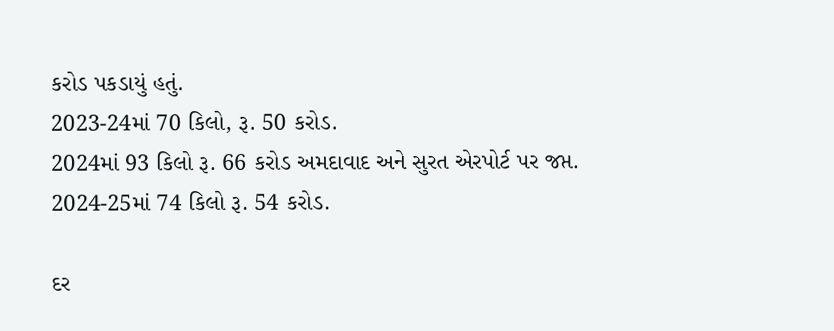કરોડ પકડાયું હતું.
2023-24માં 70 કિલો, રૂ. 50 કરોડ.
2024માં 93 કિલો રૂ. 66 કરોડ અમદાવાદ અને સુરત એરપોર્ટ પર જપ્ત.
2024-25માં 74 કિલો રૂ. 54 કરોડ.

દર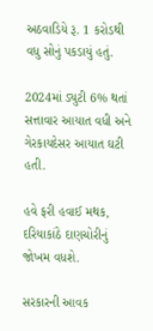અઠવાડિયે રૂ. 1 કરોડથી વધુ સોનું પકડાયું હતું.

2024માં ડ્યુટી 6% થતાં સત્તાવાર આયાત વધી અને ગેરકાયદેસર આયાત ઘટી હતી.

હવે ફરી હવાઈ મથક, દરિયાકાંઠે દાણચોરીનું જોખમ વધશે.

સરકારની આવક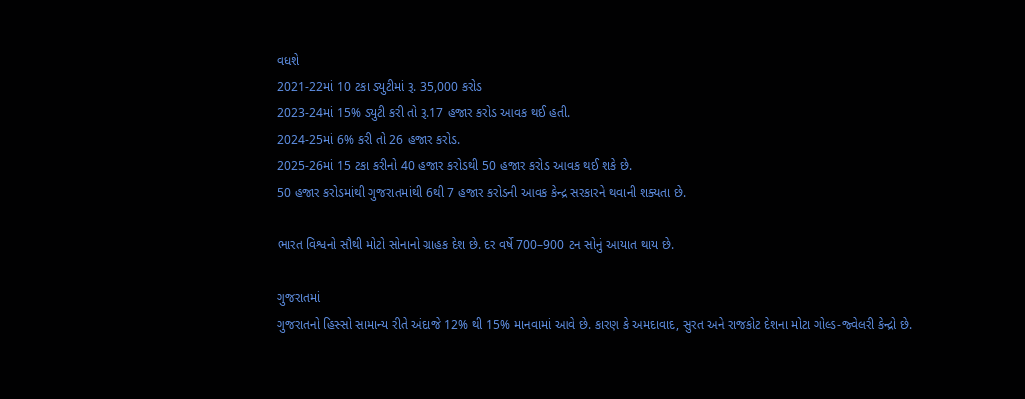વધશે
2021-22માં 10 ટકા ડ્યુટીમાં રૂ. 35,000 કરોડ
2023-24માં 15% ડ્યુટી કરી તો રૂ.17 હજાર કરોડ આવક થઈ હતી.
2024-25માં 6% કરી તો 26 હજાર કરોડ.
2025-26માં 15 ટકા કરીનો 40 હજાર કરોડથી 50 હજાર કરોડ આવક થઈ શકે છે.
50 હજાર કરોડમાંથી ગુજરાતમાંથી 6થી 7 હજાર કરોડની આવક કેન્દ્ર સરકારને થવાની શક્યતા છે.

ભારત વિશ્વનો સૌથી મોટો સોનાનો ગ્રાહક દેશ છે. દર વર્ષે 700–900 ટન સોનું આયાત થાય છે.

ગુજરાતમાં
ગુજરાતનો હિસ્સો સામાન્ય રીતે અંદાજે 12% થી 15% માનવામાં આવે છે. કારણ કે અમદાવાદ, સુરત અને રાજકોટ દેશના મોટા ગોલ્ડ-જ્વેલરી કેન્દ્રો છે.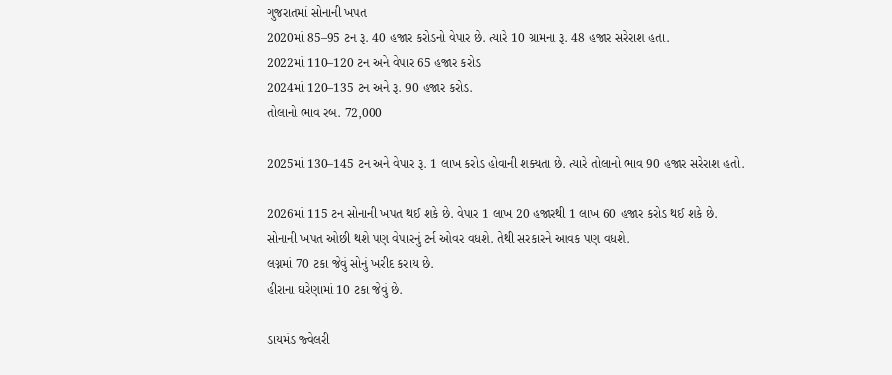ગુજરાતમાં સોનાની ખપત
2020માં 85–95 ટન રૂ. 40 હજાર કરોડનો વેપાર છે. ત્યારે 10 ગ્રામના રૂ. 48 હજાર સરેરાશ હતા.
2022માં 110–120 ટન અને વેપાર 65 હજાર કરોડ
2024માં 120–135 ટન અને રૂ. 90 હજાર કરોડ.
તોલાનો ભાવ રબ. 72,000

2025માં 130–145 ટન અને વેપાર રૂ. 1 લાખ કરોડ હોવાની શક્યતા છે. ત્યારે તોલાનો ભાવ 90 હજાર સરેરાશ હતો.

2026માં 115 ટન સોનાની ખપત થઈ શકે છે. વેપાર 1 લાખ 20 હજારથી 1 લાખ 60 હજાર કરોડ થઈ શકે છે.
સોનાની ખપત ઓછી થશે પણ વેપારનું ટર્ન ઓવર વધશે. તેથી સરકારને આવક પણ વધશે.
લગ્નમાં 70 ટકા જેવું સોનું ખરીદ કરાય છે.
હીરાના ઘરેણામાં 10 ટકા જેવું છે.

ડાયમંડ જ્વેલરી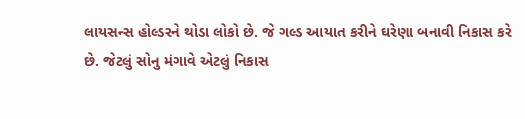લાયસન્સ હોલ્ડરને થોડા લોકો છે. જે ગલ્ડ આયાત કરીને ઘરેણા બનાવી નિકાસ કરે છે. જેટલું સોનુ મંગાવે એટલું નિકાસ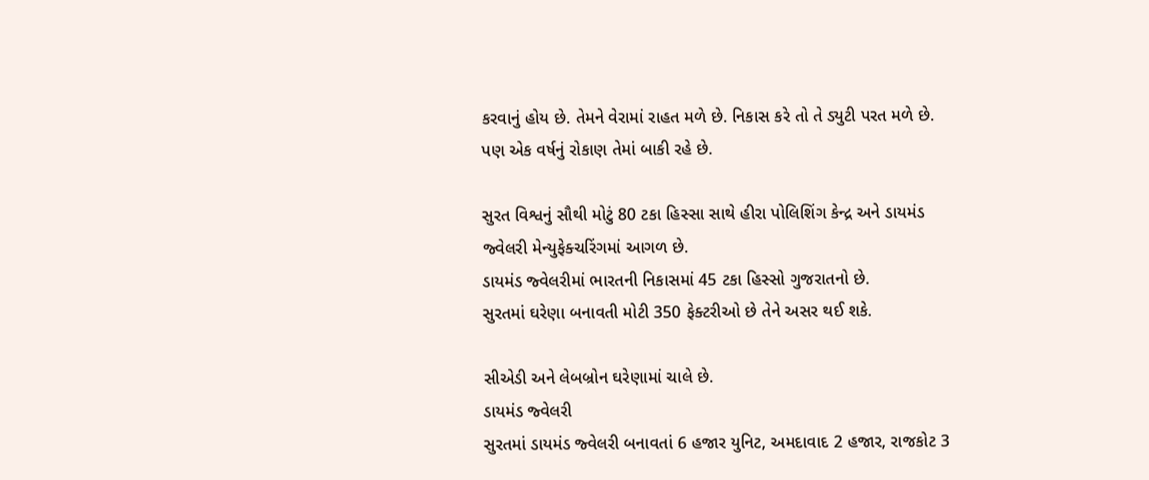કરવાનું હોય છે. તેમને વેરામાં રાહત મળે છે. નિકાસ કરે તો તે ડ્યુટી પરત મળે છે. પણ એક વર્ષનું રોકાણ તેમાં બાકી રહે છે.

સુરત વિશ્વનું સૌથી મોટું 80 ટકા હિસ્સા સાથે હીરા પોલિશિંગ કેન્દ્ર અને ડાયમંડ જ્વેલરી મેન્યુફેક્ચરિંગમાં આગળ છે.
ડાયમંડ જ્વેલરીમાં ભારતની નિકાસમાં 45 ટકા હિસ્સો ગુજરાતનો છે.
સુરતમાં ઘરેણા બનાવતી મોટી 350 ફેક્ટરીઓ છે તેને અસર થઈ શકે.

સીએડી અને લેબબ્રોન ઘરેણામાં ચાલે છે.
ડાયમંડ જ્વેલરી
સુરતમાં ડાયમંડ જ્વેલરી બનાવતાં 6 હજાર યુનિટ, અમદાવાદ 2 હજાર, રાજકોટ 3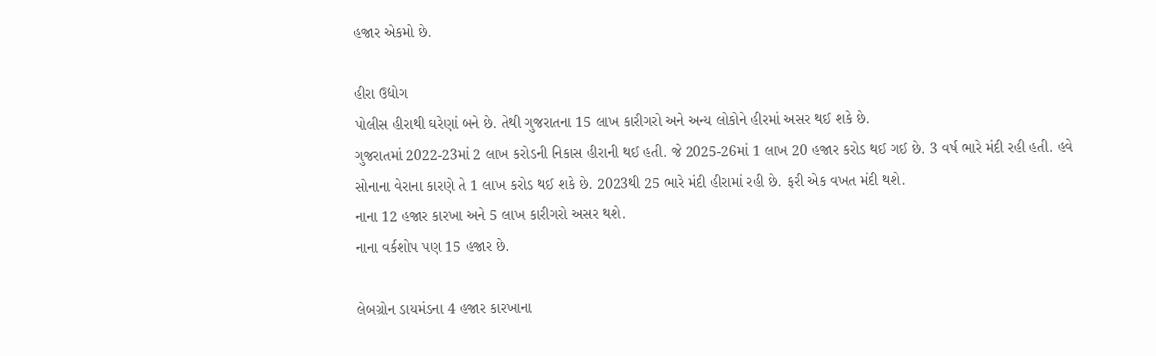હજાર એકમો છે.

હીરા ઉદ્યોગ
પોલીસ હીરાથી ઘરેણાં બને છે. તેથી ગુજરાતના 15 લાખ કારીગરો અને અન્ય લોકોને હીરમાં અસર થઈ શકે છે.
ગુજરાતમાં 2022-23માં 2 લાખ કરોડની નિકાસ હીરાની થઈ હતી. જે 2025-26માં 1 લાખ 20 હજાર કરોડ થઈ ગઈ છે. 3 વર્ષ ભારે મંદી રહી હતી. હવે સોનાના વેરાના કારણે તે 1 લાખ કરોડ થઈ શકે છે. 2023થી 25 ભારે મંદી હીરામાં રહી છે. ફરી એક વખત મંદી થશે.
નાના 12 હજાર કારખા અને 5 લાખ કારીગરો અસર થશે.
નાના વર્કશોપ પણ 15 હજાર છે.

લેબગ્રોન ડાયમંડના 4 હજાર કારખાના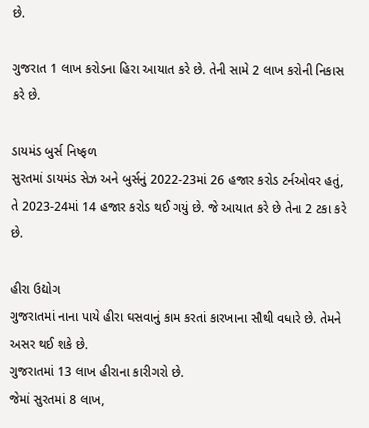છે.

ગુજરાત 1 લાખ કરોડના હિરા આયાત કરે છે. તેની સામે 2 લાખ કરોની નિકાસ કરે છે.

ડાયમંડ બુર્સ નિષ્ફળ
સુરતમાં ડાયમંડ સેઝ અને બુર્સનું 2022-23માં 26 હજાર કરોડ ટર્નઓવર હતું, તે 2023-24માં 14 હજાર કરોડ થઈ ગયું છે. જે આયાત કરે છે તેના 2 ટકા કરે છે.

હીરા ઉદ્યોગ
ગુજરાતમાં નાના પાયે હીરા ઘસવાનું કામ કરતાં કારખાના સૌથી વધારે છે. તેમને અસર થઈ શકે છે.
ગુજરાતમાં 13 લાખ હીરાના કારીગરો છે.
જેમાં સુરતમાં 8 લાખ,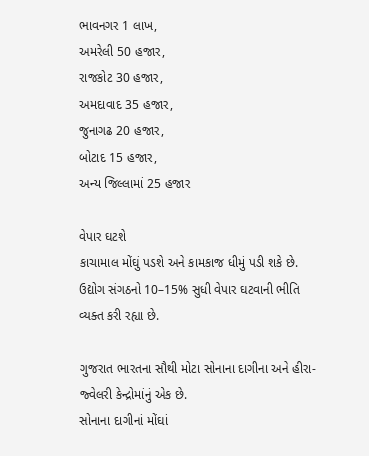ભાવનગર 1 લાખ,
અમરેલી 50 હજાર,
રાજકોટ 30 હજાર,
અમદાવાદ 35 હજાર,
જુનાગઢ 20 હજાર,
બોટાદ 15 હજાર,
અન્ય જિલ્લામાં 25 હજાર

વેપાર ઘટશે
કાચામાલ મોંઘું પડશે અને કામકાજ ધીમું પડી શકે છે. ઉદ્યોગ સંગઠનો 10–15% સુધી વેપાર ઘટવાની ભીતિ વ્યક્ત કરી રહ્યા છે.

ગુજરાત ભારતના સૌથી મોટા સોનાના દાગીના અને હીરા-જ્વેલરી કેન્દ્રોમાંનું એક છે.
સોનાના દાગીનાં મોંઘાં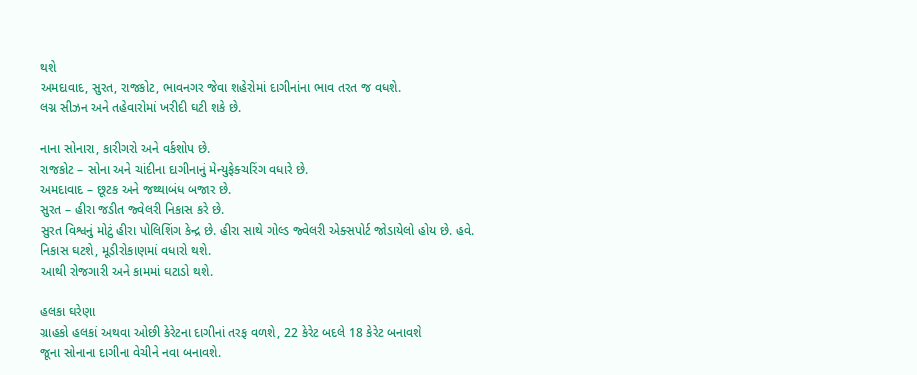થશે
અમદાવાદ, સુરત, રાજકોટ, ભાવનગર જેવા શહેરોમાં દાગીનાંના ભાવ તરત જ વધશે.
લગ્ન સીઝન અને તહેવારોમાં ખરીદી ઘટી શકે છે.

નાના સોનારા, કારીગરો અને વર્કશોપ છે.
રાજકોટ – સોના અને ચાંદીના દાગીનાનું મેન્યુફેક્ચરિંગ વધારે છે.
અમદાવાદ – છૂટક અને જથ્થાબંધ બજાર છે.
સુરત – હીરા જડીત જ્વેલરી નિકાસ કરે છે.
સુરત વિશ્વનું મોટું હીરા પોલિશિંગ કેન્દ્ર છે. હીરા સાથે ગોલ્ડ જ્વેલરી એક્સપોર્ટ જોડાયેલો હોય છે. હવે.
નિકાસ ઘટશે, મૂડીરોકાણમાં વધારો થશે.
આથી રોજગારી અને કામમાં ઘટાડો થશે.

હલકા ઘરેણા
ગ્રાહકો હલકાં અથવા ઓછી કેરેટના દાગીનાં તરફ વળશે, 22 કેરેટ બદલે 18 કેરેટ બનાવશે
જૂના સોનાના દાગીના વેચીને નવા બનાવશે.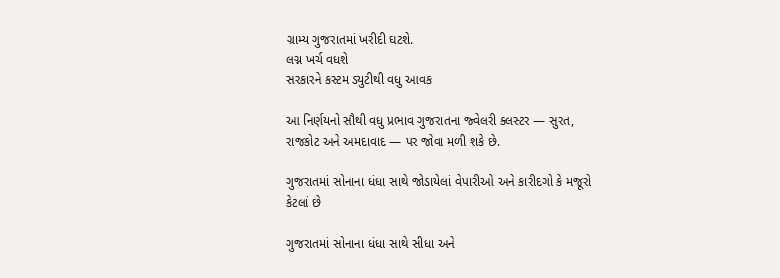ગ્રામ્ય ગુજરાતમાં ખરીદી ઘટશે.
લગ્ન ખર્ચ વધશે
સરકારને કસ્ટમ ડ્યુટીથી વધુ આવક

આ નિર્ણયનો સૌથી વધુ પ્રભાવ ગુજરાતના જ્વેલરી ક્લસ્ટર — સુરત, રાજકોટ અને અમદાવાદ — પર જોવા મળી શકે છે.

ગુજરાતમાં સોનાના ધંધા સાથે જોડાયેલાં વેપારીઓ અને કારીદગો કે મજૂરો કેટલાં છે

ગુજરાતમાં સોનાના ધંધા સાથે સીધા અને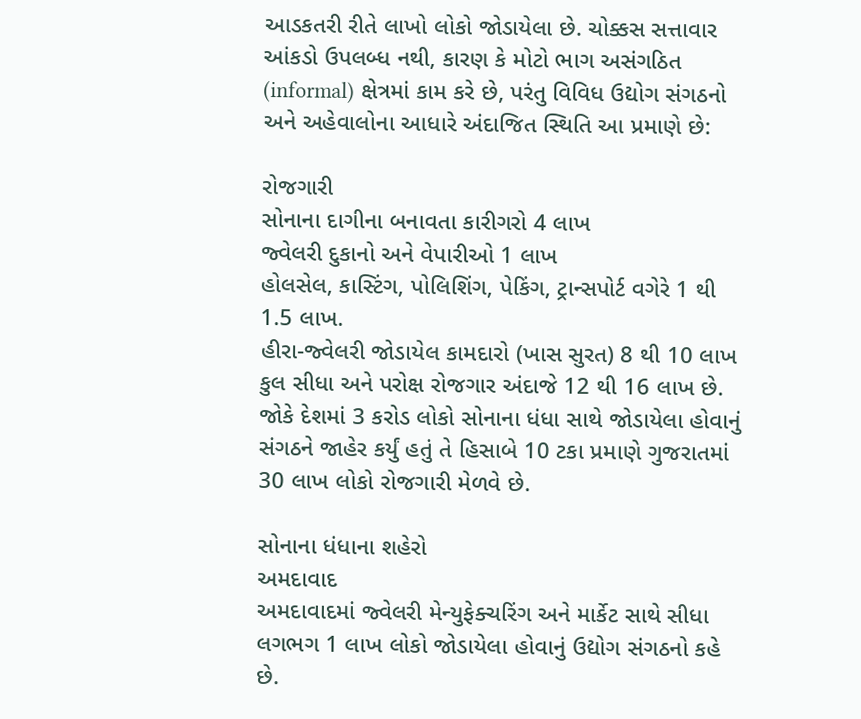આડકતરી રીતે લાખો લોકો જોડાયેલા છે. ચોક્કસ સત્તાવાર આંકડો ઉપલબ્ધ નથી, કારણ કે મોટો ભાગ અસંગઠિત (informal) ક્ષેત્રમાં કામ કરે છે, પરંતુ વિવિધ ઉદ્યોગ સંગઠનો અને અહેવાલોના આધારે અંદાજિત સ્થિતિ આ પ્રમાણે છે:

રોજગારી
સોનાના દાગીના બનાવતા કારીગરો 4 લાખ
જ્વેલરી દુકાનો અને વેપારીઓ 1 લાખ
હોલસેલ, કાસ્ટિંગ, પોલિશિંગ, પેકિંગ, ટ્રાન્સપોર્ટ વગેરે 1 થી 1.5 લાખ.
હીરા-જ્વેલરી જોડાયેલ કામદારો (ખાસ સુરત) 8 થી 10 લાખ
કુલ સીધા અને પરોક્ષ રોજગાર અંદાજે 12 થી 16 લાખ છે.
જોકે દેશમાં 3 કરોડ લોકો સોનાના ધંધા સાથે જોડાયેલા હોવાનું સંગઠને જાહેર કર્યું હતું તે હિસાબે 10 ટકા પ્રમાણે ગુજરાતમાં 30 લાખ લોકો રોજગારી મેળવે છે.

સોનાના ધંધાના શહેરો
અમદાવાદ
અમદાવાદમાં જ્વેલરી મેન્યુફેક્ચરિંગ અને માર્કેટ સાથે સીધા લગભગ 1 લાખ લોકો જોડાયેલા હોવાનું ઉદ્યોગ સંગઠનો કહે છે.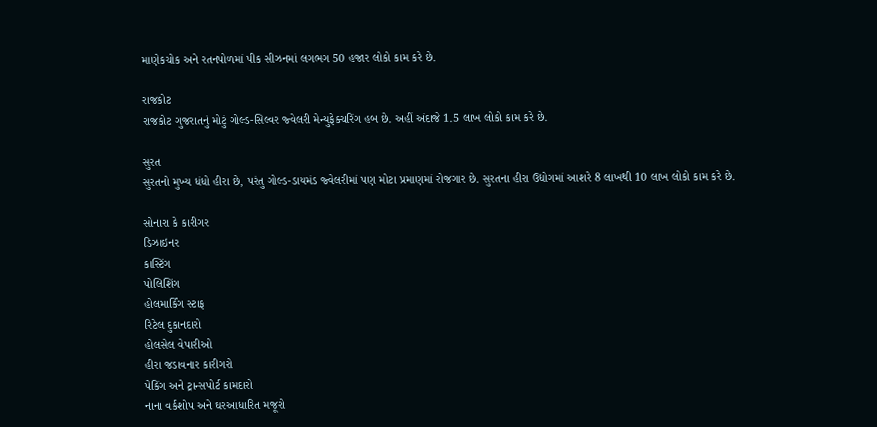માણેકચોક અને રતનપોળમાં પીક સીઝનમાં લગભગ 50 હજાર લોકો કામ કરે છે.

રાજકોટ
રાજકોટ ગુજરાતનું મોટું ગોલ્ડ-સિલ્વર જ્વેલરી મેન્યુફેક્ચરિંગ હબ છે. અહીં અંદાજે 1.5 લાખ લોકો કામ કરે છે.

સુરત
સુરતનો મુખ્ય ધંધો હીરા છે, પરંતુ ગોલ્ડ-ડાયમંડ જ્વેલરીમાં પણ મોટા પ્રમાણમાં રોજગાર છે. સુરતના હીરા ઉદ્યોગમાં આશરે 8 લાખથી 10 લાખ લોકો કામ કરે છે.

સોનારા કે કારીગર
ડિઝાઇનર
કાસ્ટિંગ
પોલિશિંગ
હોલમાર્કિંગ સ્ટાફ
રિટેલ દુકાનદારો
હોલસેલ વેપારીઓ
હીરા જડાવનાર કારીગરો
પેકિંગ અને ટ્રાન્સપોર્ટ કામદારો
નાના વર્કશોપ અને ઘરઆધારિત મજૂરો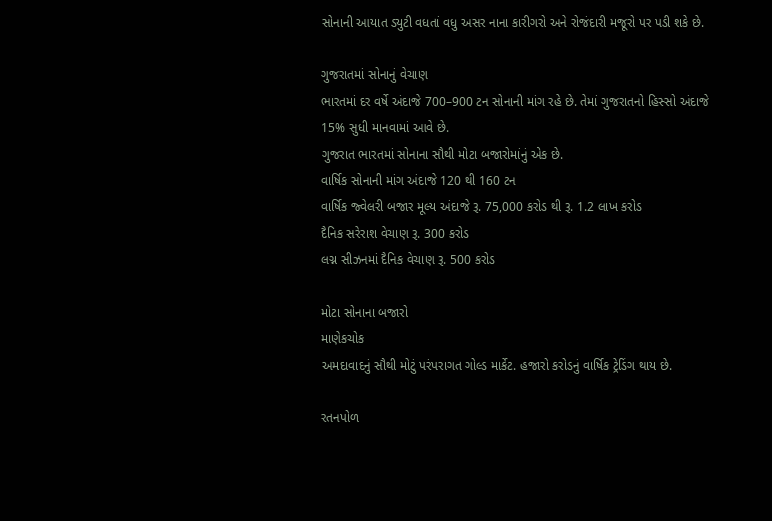સોનાની આયાત ડ્યુટી વધતાં વધુ અસર નાના કારીગરો અને રોજંદારી મજૂરો પર પડી શકે છે.

ગુજરાતમાં સોનાનું વેચાણ
ભારતમાં દર વર્ષે અંદાજે 700–900 ટન સોનાની માંગ રહે છે. તેમાં ગુજરાતનો હિસ્સો અંદાજે 15% સુધી માનવામાં આવે છે.
ગુજરાત ભારતમાં સોનાના સૌથી મોટા બજારોમાંનું એક છે.
વાર્ષિક સોનાની માંગ અંદાજે 120 થી 160 ટન
વાર્ષિક જ્વેલરી બજાર મૂલ્ય અંદાજે રૂ. 75,000 કરોડ થી રૂ. 1.2 લાખ કરોડ
દૈનિક સરેરાશ વેચાણ રૂ. 300 કરોડ
લગ્ન સીઝનમાં દૈનિક વેચાણ રૂ. 500 કરોડ

મોટા સોનાના બજારો
માણેકચોક
અમદાવાદનું સૌથી મોટું પરંપરાગત ગોલ્ડ માર્કેટ. હજારો કરોડનું વાર્ષિક ટ્રેડિંગ થાય છે.

રતનપોળ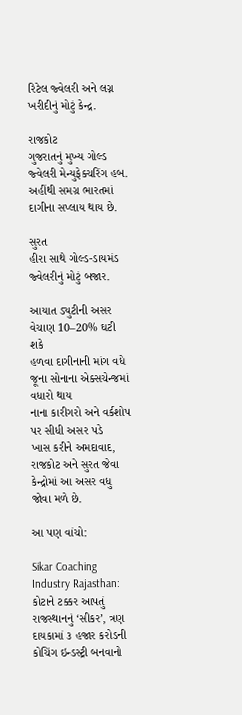રિટેલ જ્વેલરી અને લગ્ન ખરીદીનું મોટું કેન્દ્ર.

રાજકોટ
ગુજરાતનું મુખ્ય ગોલ્ડ જ્વેલરી મેન્યુફેક્ચરિંગ હબ. અહીંથી સમગ્ર ભારતમાં દાગીના સપ્લાય થાય છે.

સુરત
હીરા સાથે ગોલ્ડ-ડાયમંડ જ્વેલરીનું મોટું બજાર.

આયાત ડ્યુટીની અસર
વેચાણ 10–20% ઘટી શકે
હળવા દાગીનાની માંગ વધે
જૂના સોનાના એક્સચેન્જમાં વધારો થાય
નાના કારીગરો અને વર્કશોપ પર સીધી અસર પડે
ખાસ કરીને અમદાવાદ, રાજકોટ અને સુરત જેવા કેન્દ્રોમાં આ અસર વધુ જોવા મળે છે.

આ પણ વાંચો:

Sikar Coaching Industry Rajasthan: કોટાને ટક્કર આપતું રાજસ્થાનનું ‘સીકર’, ત્રણ દાયકામાં ૩ હજાર કરોડની કોચિંગ ઇન્ડસ્ટ્રી બનવાનો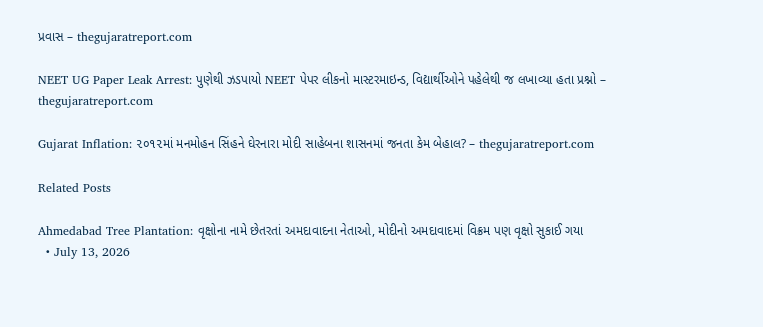પ્રવાસ – thegujaratreport.com

NEET UG Paper Leak Arrest: પુણેથી ઝડપાયો NEET પેપર લીકનો માસ્ટરમાઇન્ડ, વિદ્યાર્થીઓને પહેલેથી જ લખાવ્યા હતા પ્રશ્નો – thegujaratreport.com

Gujarat Inflation: ૨૦૧૨માં મનમોહન સિંહને ઘેરનારા મોદી સાહેબના શાસનમાં જનતા કેમ બેહાલ? – thegujaratreport.com

Related Posts

Ahmedabad Tree Plantation: વૃક્ષોના નામે છેતરતાં અમદાવાદના નેતાઓ, મોદીનો અમદાવાદમાં વિક્રમ પણ વૃક્ષો સુકાઈ ગયા
  • July 13, 2026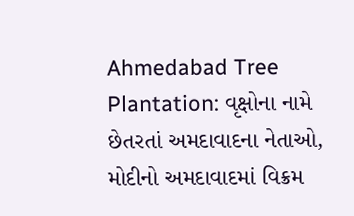Ahmedabad Tree Plantation: વૃક્ષોના નામે છેતરતાં અમદાવાદના નેતાઓ, મોદીનો અમદાવાદમાં વિક્રમ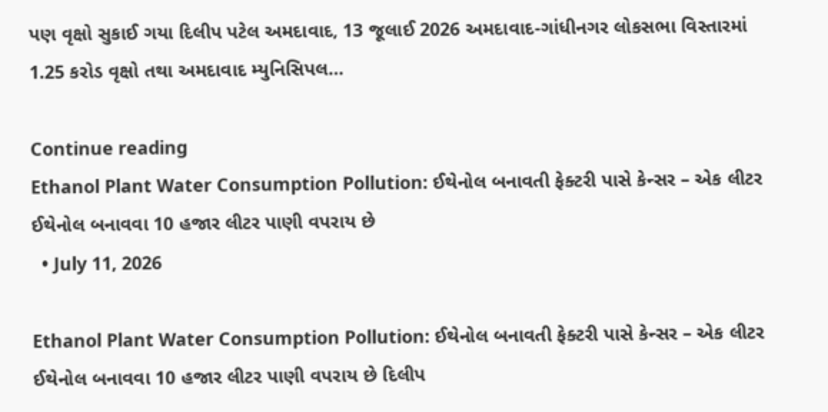પણ વૃક્ષો સુકાઈ ગયા દિલીપ પટેલ અમદાવાદ, 13 જૂલાઈ 2026 અમદાવાદ-ગાંધીનગર લોકસભા વિસ્તારમાં 1.25 કરોડ વૃક્ષો તથા અમદાવાદ મ્યુનિસિપલ…

Continue reading
Ethanol Plant Water Consumption Pollution: ઈથેનોલ બનાવતી ફેક્ટરી પાસે કેન્સર – એક લીટર ઈથેનોલ બનાવવા 10 હજાર લીટર પાણી વપરાય છે
  • July 11, 2026

Ethanol Plant Water Consumption Pollution: ઈથેનોલ બનાવતી ફેક્ટરી પાસે કેન્સર – એક લીટર ઈથેનોલ બનાવવા 10 હજાર લીટર પાણી વપરાય છે દિલીપ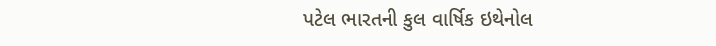પટેલ ભારતની કુલ વાર્ષિક ઇથેનોલ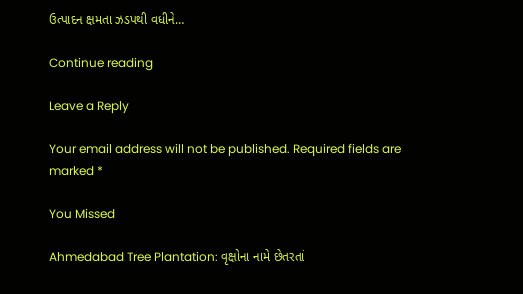ઉત્પાદન ક્ષમતા ઝડપથી વધીને…

Continue reading

Leave a Reply

Your email address will not be published. Required fields are marked *

You Missed

Ahmedabad Tree Plantation: વૃક્ષોના નામે છેતરતાં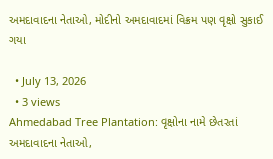અમદાવાદના નેતાઓ, મોદીનો અમદાવાદમાં વિક્રમ પણ વૃક્ષો સુકાઈ ગયા

  • July 13, 2026
  • 3 views
Ahmedabad Tree Plantation: વૃક્ષોના નામે છેતરતાં અમદાવાદના નેતાઓ,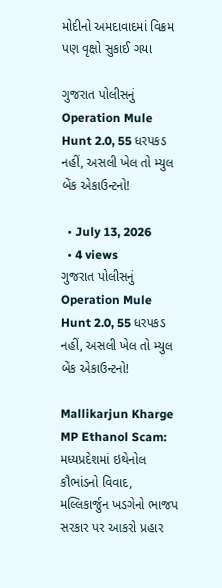મોદીનો અમદાવાદમાં વિક્રમ પણ વૃક્ષો સુકાઈ ગયા

ગુજરાત પોલીસનું Operation Mule Hunt 2.0, 55 ધરપકડ નહીં, અસલી ખેલ તો મ્યુલ બેંક એકાઉન્ટનો!

  • July 13, 2026
  • 4 views
ગુજરાત પોલીસનું Operation Mule Hunt 2.0, 55 ધરપકડ નહીં, અસલી ખેલ તો મ્યુલ બેંક એકાઉન્ટનો!

Mallikarjun Kharge MP Ethanol Scam: મધ્યપ્રદેશમાં ઇથેનોલ કૌભાંડનો વિવાદ, મલ્લિકાર્જુન ખડગેનો ભાજપ સરકાર પર આકરો પ્રહાર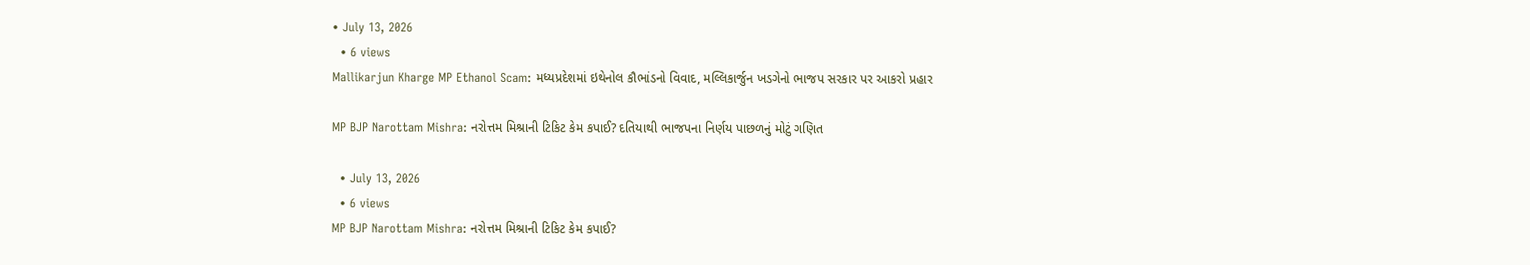• July 13, 2026
  • 6 views
Mallikarjun Kharge MP Ethanol Scam: મધ્યપ્રદેશમાં ઇથેનોલ કૌભાંડનો વિવાદ, મલ્લિકાર્જુન ખડગેનો ભાજપ સરકાર પર આકરો પ્રહાર

MP BJP Narottam Mishra: નરોત્તમ મિશ્રાની ટિકિટ કેમ કપાઈ? દતિયાથી ભાજપના નિર્ણય પાછળનું મોટું ગણિત

  • July 13, 2026
  • 6 views
MP BJP Narottam Mishra: નરોત્તમ મિશ્રાની ટિકિટ કેમ કપાઈ?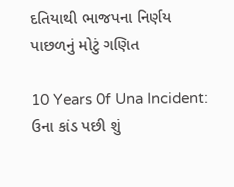દતિયાથી ભાજપના નિર્ણય પાછળનું મોટું ગણિત

10 Years 0f Una Incident: ઉના કાંડ પછી શું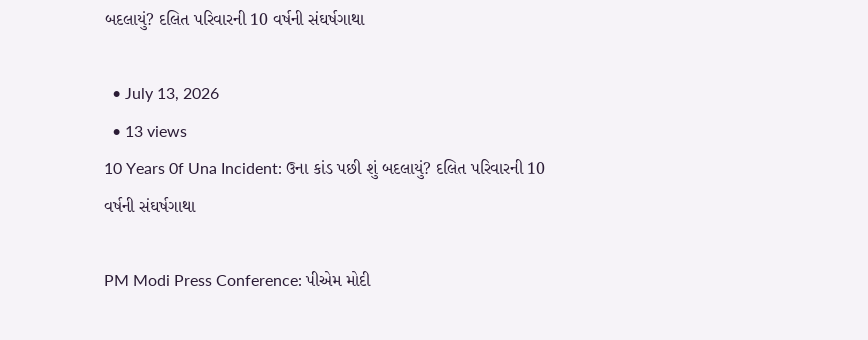બદલાયું? દલિત પરિવારની 10 વર્ષની સંઘર્ષગાથા

  • July 13, 2026
  • 13 views
10 Years 0f Una Incident: ઉના કાંડ પછી શું બદલાયું? દલિત પરિવારની 10 વર્ષની સંઘર્ષગાથા

PM Modi Press Conference: પીએમ મોદી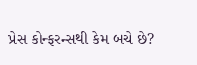પ્રેસ કોન્ફરન્સથી કેમ બચે છે?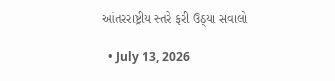આંતરરાષ્ટ્રીય સ્તરે ફરી ઉઠ્યા સવાલો

  • July 13, 2026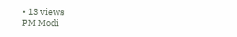• 13 views
PM Modi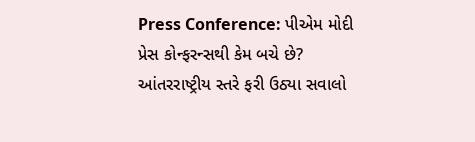Press Conference: પીએમ મોદી પ્રેસ કોન્ફરન્સથી કેમ બચે છે? આંતરરાષ્ટ્રીય સ્તરે ફરી ઉઠ્યા સવાલો